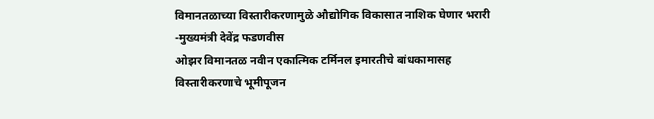विमानतळाच्या विस्तारीकरणामुळे औद्योगिक विकासात नाशिक घेणार भरारी
-मुख्यमंत्री देवेंद्र फडणवीस
ओझर विमानतळ नवीन एकात्मिक टर्मिनल इमारतीचे बांधकामासह
विस्तारीकरणाचे भूमीपूजन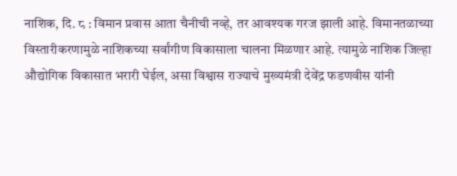नाशिक, दि. ८ : विमान प्रवास आता चैनीची नव्हे, तर आवश्यक गरज झाली आहे. विमानतळाच्या विस्तारीकरणामुळे नाशिकच्या सर्वांगीण विकासाला चालना मिळणार आहे. त्यामुळे नाशिक जिल्हा औद्योगिक विकासात भरारी घेईल, असा विश्वास राज्याचे मुख्यमंत्री देवेंद्र फडणवीस यांनी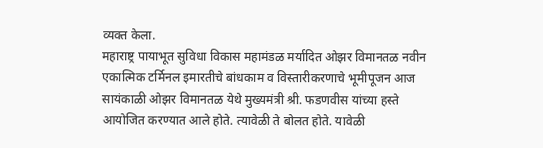व्यक्त केला.
महाराष्ट्र पायाभूत सुविधा विकास महामंडळ मर्यादित ओझर विमानतळ नवीन एकात्मिक टर्मिनल इमारतीचे बांधकाम व विस्तारीकरणाचे भूमीपूजन आज सायंकाळी ओझर विमानतळ येथे मुख्यमंत्री श्री. फडणवीस यांच्या हस्ते आयोजित करण्यात आले होते. त्यावेळी ते बोलत होते. यावेळी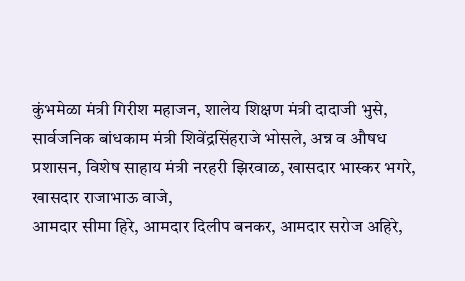कुंभमेळा मंत्री गिरीश महाजन, शालेय शिक्षण मंत्री दादाजी भुसे, सार्वजनिक बांधकाम मंत्री शिवेंद्रसिंहराजे भोसले, अन्न व औषध प्रशासन, विशेष साहाय मंत्री नरहरी झिरवाळ, खासदार भास्कर भगरे, खासदार राजाभाऊ वाजे,
आमदार सीमा हिरे, आमदार दिलीप बनकर, आमदार सरोज अहिरे,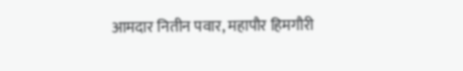आमदार नितीन पवार, महापौर हिमगौरी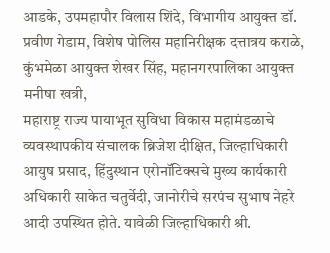आडके, उपमहापौर विलास शिंदे, विभागीय आयुक्त डॉ. प्रवीण गेडाम, विशेष पोलिस महानिरीक्षक दत्तात्रय कराळे, कुंभमेळा आयुक्त शेखर सिंह, महानगरपालिका आयुक्त मनीषा खत्री,
महाराष्ट्र राज्य पायाभूत सुविधा विकास महामंडळाचे व्यवस्थापकीय संचालक ब्रिजेश दीक्षित, जिल्हाधिकारी आयुष प्रसाद, हिंदुस्थान एरोनॉटिक्सचे मुख्य कार्यकारी अधिकारी साकेत चतुर्वेदी, जानोरीचे सरपंच सुभाष नेहरे आदी उपस्थित होते. यावेळी जिल्हाधिकारी श्री.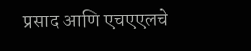प्रसाद आणि एचएएलचे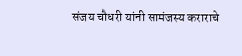संजय चौधरी यांनी सामंजस्य कराराचे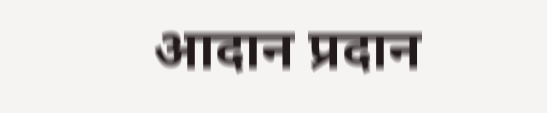आदान प्रदान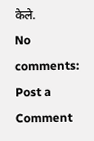केले.
No comments:
Post a Comment